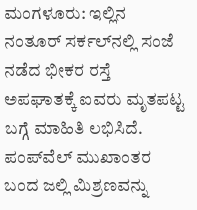ಮಂಗಳೂರು: ಇಲ್ಲಿನ ನಂತೂರ್ ಸರ್ಕಲ್‍ನಲ್ಲಿ ಸಂಜೆ ನಡೆದ ಭೀಕರ ರಸ್ತೆ ಅಪಘಾತಕ್ಕೆ ಐವರು ಮೃತಪಟ್ಟ ಬಗ್ಗೆ ಮಾಹಿತಿ ಲಭಿಸಿದೆ.
ಪಂಪ್‍ವೆಲ್ ಮುಖಾಂತರ ಬಂದ ಜಲ್ಲಿ ಮಿಶ್ರಣವನ್ನು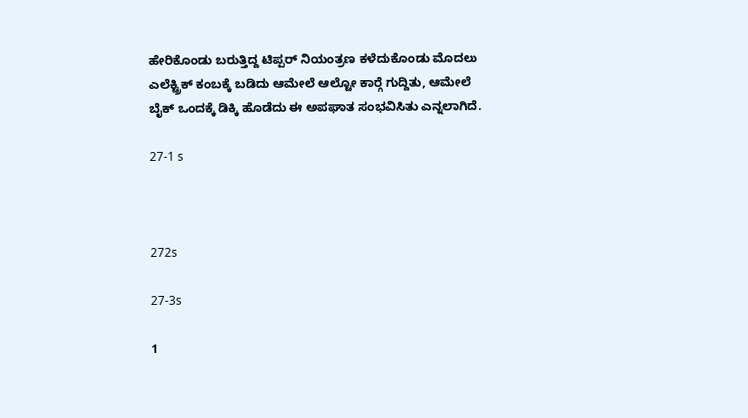ಹೇರಿಕೊಂಡು ಬರುತ್ತಿದ್ದ ಟಿಪ್ಪರ್ ನಿಯಂತ್ರಣ ಕಳೆದುಕೊಂಡು ಮೊದಲು ಎಲೆಕ್ಟ್ರಿಕ್ ಕಂಬಕ್ಕೆ ಬಡಿದು ಆಮೇಲೆ ಆಲ್ಟೋ ಕಾರ್‍ಗೆ ಗುದ್ದಿತು, ಆಮೇಲೆ ಬೈಕ್ ಒಂದಕ್ಕೆ ಡಿಕ್ಕಿ ಹೊಡೆದು ಈ ಅಪಘಾತ ಸಂಭವಿಸಿತು ಎನ್ನಲಾಗಿದೆ.

27-1 s



272s

27-3s

1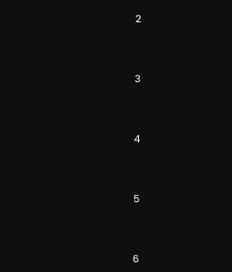2



3



4



5



6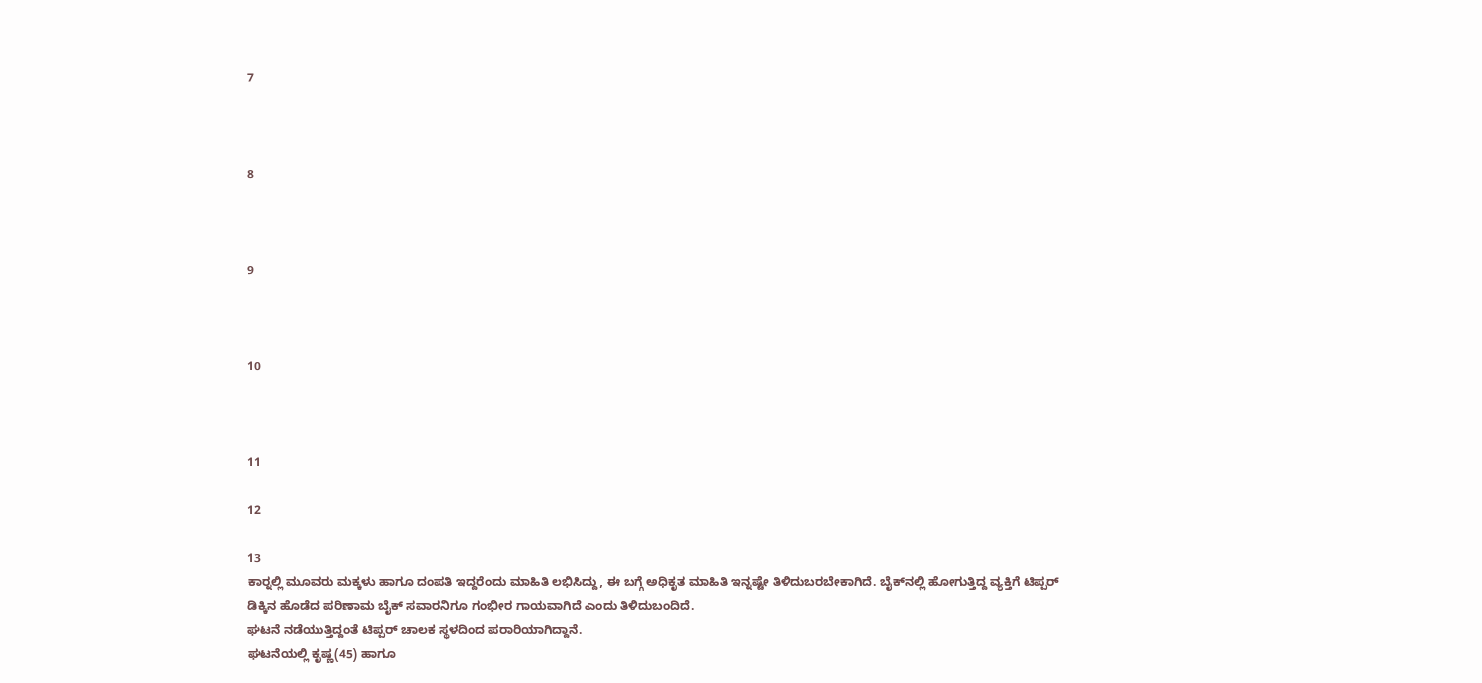7



8



9



10



11

12

13
ಕಾರ್‍ನಲ್ಲಿ ಮೂವರು ಮಕ್ಕಳು ಹಾಗೂ ದಂಪತಿ ಇದ್ದರೆಂದು ಮಾಹಿತಿ ಲಭಿಸಿದ್ದು, ಈ ಬಗ್ಗೆ ಅಧಿಕೃತ ಮಾಹಿತಿ ಇನ್ನಷ್ಟೇ ತಿಳಿದುಬರಬೇಕಾಗಿದೆ. ಬೈಕ್‍ನಲ್ಲಿ ಹೋಗುತ್ತಿದ್ದ ವ್ಯಕ್ತಿಗೆ ಟಿಪ್ಪರ್ ಡಿಕ್ಕಿನ ಹೊಡೆದ ಪರಿಣಾಮ ಬೈಕ್ ಸವಾರನಿಗೂ ಗಂಭೀರ ಗಾಯವಾಗಿದೆ ಎಂದು ತಿಳಿದುಬಂದಿದೆ.
ಘಟನೆ ನಡೆಯುತ್ತಿದ್ದಂತೆ ಟಿಪ್ಪರ್ ಚಾಲಕ ಸ್ಥಳದಿಂದ ಪರಾರಿಯಾಗಿದ್ದಾನೆ.
ಘಟನೆಯಲ್ಲಿ ಕೃಷ್ಣ(45) ಹಾಗೂ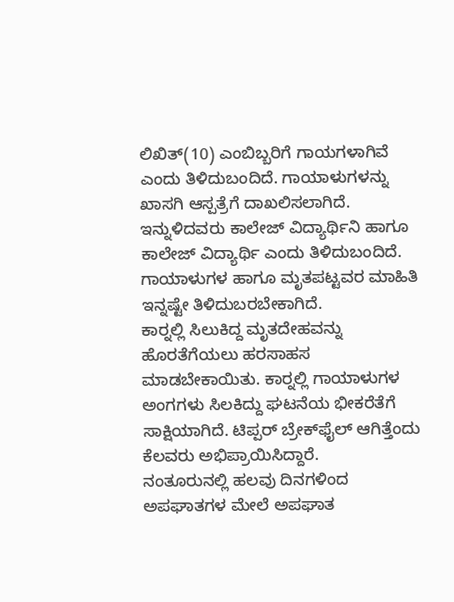ಲಿಖಿತ್(10) ಎಂಬಿಬ್ಬರಿಗೆ ಗಾಯಗಳಾಗಿವೆ ಎಂದು ತಿಳಿದುಬಂದಿದೆ. ಗಾಯಾಳುಗಳನ್ನು ಖಾಸಗಿ ಆಸ್ಪತ್ರೆಗೆ ದಾಖಲಿಸಲಾಗಿದೆ.  ಇನ್ನುಳಿದವರು ಕಾಲೇಜ್ ವಿದ್ಯಾರ್ಥಿನಿ ಹಾಗೂ ಕಾಲೇಜ್ ವಿದ್ಯಾರ್ಥಿ ಎಂದು ತಿಳಿದುಬಂದಿದೆ. ಗಾಯಾಳುಗಳ ಹಾಗೂ ಮೃತಪಟ್ಟವರ ಮಾಹಿತಿ ಇನ್ನಷ್ಟೇ ತಿಳಿದುಬರಬೇಕಾಗಿದೆ.
ಕಾರ್‍ನಲ್ಲಿ ಸಿಲುಕಿದ್ದ ಮೃತದೇಹವನ್ನು ಹೊರತೆಗೆಯಲು ಹರಸಾಹಸ ಮಾಡಬೇಕಾಯಿತು. ಕಾರ್‍ನಲ್ಲಿ ಗಾಯಾಳುಗಳ ಅಂಗಗಳು ಸಿಲಕಿದ್ದು ಘಟನೆಯ ಭೀಕರೆತೆಗೆ ಸಾಕ್ಷಿಯಾಗಿದೆ. ಟಿಪ್ಪರ್ ಬ್ರೇಕ್‍ಫೈಲ್ ಆಗಿತ್ತೆಂದು ಕೆಲವರು ಅಭಿಪ್ರಾಯಿಸಿದ್ದಾರೆ.
ನಂತೂರುನಲ್ಲಿ ಹಲವು ದಿನಗಳಿಂದ ಅಪಘಾತಗಳ ಮೇಲೆ ಅಪಘಾತ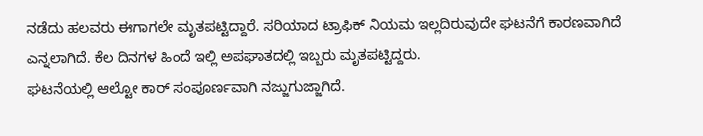ನಡೆದು ಹಲವರು ಈಗಾಗಲೇ ಮೃತಪಟ್ಟಿದ್ದಾರೆ. ಸರಿಯಾದ ಟ್ರಾಫಿಕ್ ನಿಯಮ ಇಲ್ಲದಿರುವುದೇ ಘಟನೆಗೆ ಕಾರಣವಾಗಿದೆ ಎನ್ನಲಾಗಿದೆ. ಕೆಲ ದಿನಗಳ ಹಿಂದೆ ಇಲ್ಲಿ ಅಪಘಾತದಲ್ಲಿ ಇಬ್ಬರು ಮೃತಪಟ್ಟಿದ್ದರು.
ಘಟನೆಯಲ್ಲಿ ಆಲ್ಟೋ ಕಾರ್ ಸಂಪೂರ್ಣವಾಗಿ ನಜ್ಜುಗುಜ್ಜಾಗಿದೆ.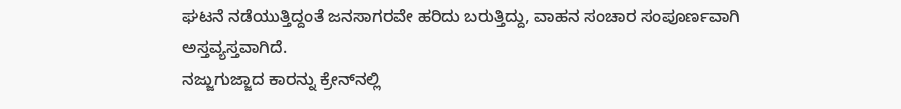ಘಟನೆ ನಡೆಯುತ್ತಿದ್ದಂತೆ ಜನಸಾಗರವೇ ಹರಿದು ಬರುತ್ತಿದ್ದು, ವಾಹನ ಸಂಚಾರ ಸಂಪೂರ್ಣವಾಗಿ ಅಸ್ತವ್ಯಸ್ತವಾಗಿದೆ.
ನಜ್ಜುಗುಜ್ಜಾದ ಕಾರನ್ನು ಕ್ರೇನ್‍ನಲ್ಲಿ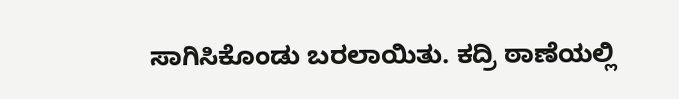ಸಾಗಿಸಿಕೊಂಡು ಬರಲಾಯಿತು. ಕದ್ರಿ ಠಾಣೆಯಲ್ಲಿ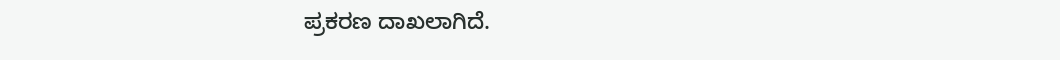ಪ್ರಕರಣ ದಾಖಲಾಗಿದೆ.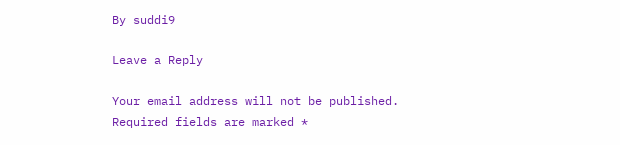By suddi9

Leave a Reply

Your email address will not be published. Required fields are marked *